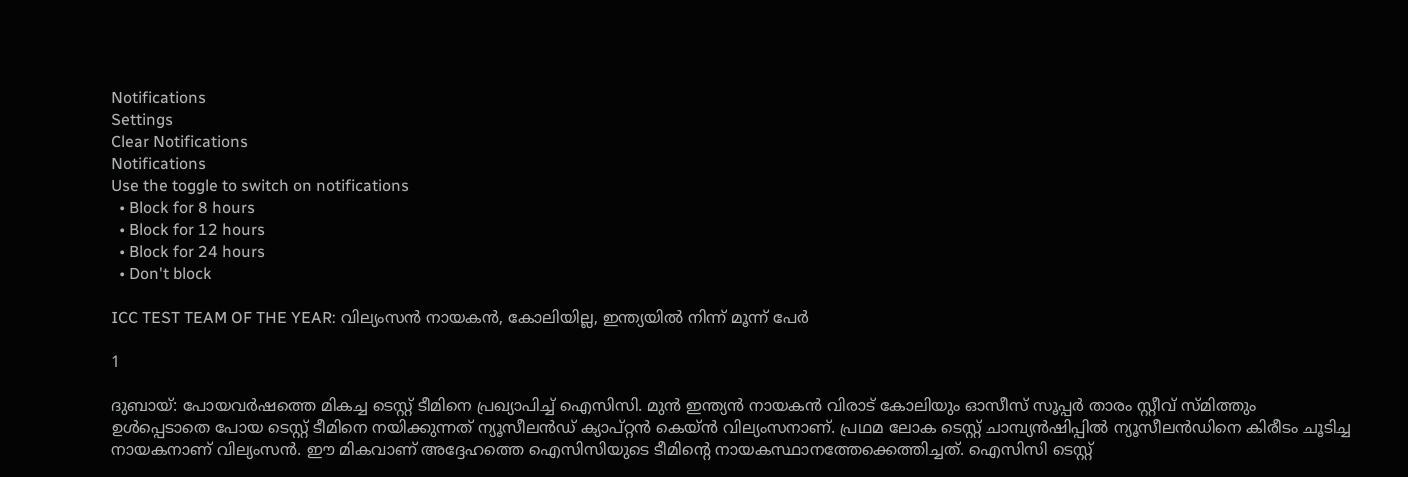Notifications
Settings
Clear Notifications
Notifications
Use the toggle to switch on notifications
  • Block for 8 hours
  • Block for 12 hours
  • Block for 24 hours
  • Don't block

ICC TEST TEAM OF THE YEAR: വില്യംസന്‍ നായകന്‍, കോലിയില്ല, ഇന്ത്യയില്‍ നിന്ന് മൂന്ന് പേര്‍

1

ദുബായ്: പോയവര്‍ഷത്തെ മികച്ച ടെസ്റ്റ് ടീമിനെ പ്രഖ്യാപിച്ച് ഐസിസി. മുന്‍ ഇന്ത്യന്‍ നായകന്‍ വിരാട് കോലിയും ഓസീസ് സൂപ്പര്‍ താരം സ്റ്റീവ് സ്മിത്തും ഉള്‍പ്പെടാതെ പോയ ടെസ്റ്റ് ടീമിനെ നയിക്കുന്നത് ന്യൂസീലന്‍ഡ് ക്യാപ്റ്റന്‍ കെയ്ന്‍ വില്യംസനാണ്. പ്രഥമ ലോക ടെസ്റ്റ് ചാമ്പ്യന്‍ഷിപ്പില്‍ ന്യൂസീലന്‍ഡിനെ കിരീടം ചൂടിച്ച നായകനാണ് വില്യംസന്‍. ഈ മികവാണ് അദ്ദേഹത്തെ ഐസിസിയുടെ ടീമിന്റെ നായകസ്ഥാനത്തേക്കെത്തിച്ചത്. ഐസിസി ടെസ്റ്റ്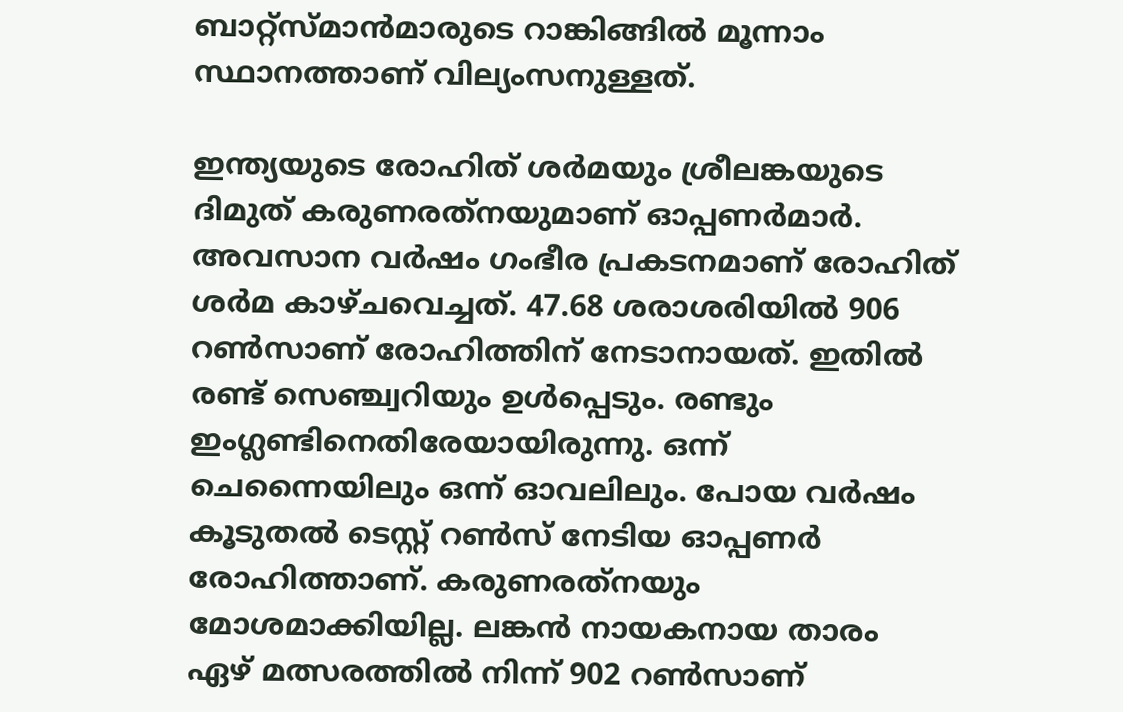ബാറ്റ്‌സ്മാന്‍മാരുടെ റാങ്കിങ്ങില്‍ മൂന്നാം സ്ഥാനത്താണ് വില്യംസനുള്ളത്.

ഇന്ത്യയുടെ രോഹിത് ശര്‍മയും ശ്രീലങ്കയുടെ ദിമുത് കരുണരത്‌നയുമാണ് ഓപ്പണര്‍മാര്‍. അവസാന വര്‍ഷം ഗംഭീര പ്രകടനമാണ് രോഹിത് ശര്‍മ കാഴ്ചവെച്ചത്. 47.68 ശരാശരിയില്‍ 906 റണ്‍സാണ് രോഹിത്തിന് നേടാനായത്. ഇതില്‍ രണ്ട് സെഞ്ച്വറിയും ഉള്‍പ്പെടും. രണ്ടും ഇംഗ്ലണ്ടിനെതിരേയായിരുന്നു. ഒന്ന് ചെന്നൈയിലും ഒന്ന് ഓവലിലും. പോയ വര്‍ഷം കൂടുതല്‍ ടെസ്റ്റ് റണ്‍സ് നേടിയ ഓപ്പണര്‍ രോഹിത്താണ്. കരുണരത്‌നയും മോശമാക്കിയില്ല. ലങ്കന്‍ നായകനായ താരം ഏഴ് മത്സരത്തില്‍ നിന്ന് 902 റണ്‍സാണ്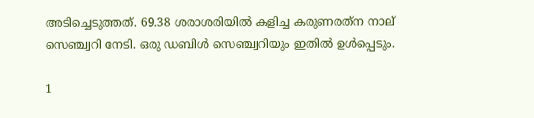അടിച്ചെടുത്തത്. 69.38 ശരാശരിയില്‍ കളിച്ച കരുണരത്‌ന നാല് സെഞ്ച്വറി നേടി. ഒരു ഡബിള്‍ സെഞ്ച്വറിയും ഇതില്‍ ഉള്‍പ്പെടും.

1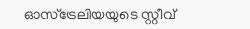ഓസ്‌ട്രേലിയയുടെ സ്റ്റീവ്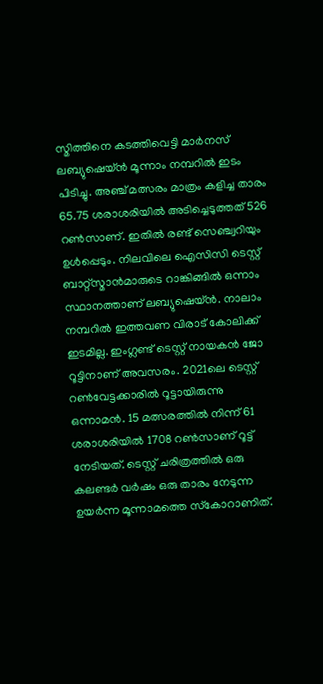സ്മിത്തിനെ കടത്തിവെട്ടി മാര്‍നസ് ലബ്യുഷെയ്ന്‍ മൂന്നാം നമ്പറില്‍ ഇടം പിടിച്ചു. അഞ്ച് മത്സരം മാത്രം കളിച്ച താരം 65.75 ശരാശരിയില്‍ അടിച്ചെടുത്തത് 526 റണ്‍സാണ്. ഇതില്‍ രണ്ട് സെഞ്ച്വറിയും ഉള്‍പ്പെടും. നിലവിലെ ഐസിസി ടെസ്റ്റ് ബാറ്റ്‌സ്മാന്‍മാരുടെ റാങ്കിങ്ങില്‍ ഒന്നാം സ്ഥാനത്താണ് ലബ്യുഷെയ്ന്‍. നാലാം നമ്പറില്‍ ഇത്തവണ വിരാട് കോലിക്ക് ഇടമില്ല. ഇംഗ്ലണ്ട് ടെസ്റ്റ് നായകന്‍ ജോ റൂട്ടിനാണ് അവസരം. 2021ലെ ടെസ്റ്റ് റണ്‍വേട്ടക്കാരില്‍ റൂട്ടായിരുന്നു ഒന്നാമന്‍. 15 മത്സരത്തില്‍ നിന്ന് 61 ശരാശരിയില്‍ 1708 റണ്‍സാണ് റൂട്ട് നേടിയത്. ടെസ്റ്റ് ചരിത്രത്തില്‍ ഒരു കലണ്ടര്‍ വര്‍ഷം ഒരു താരം നേടുന്ന ഉയര്‍ന്ന മൂന്നാമത്തെ സ്‌കോറാണിത്.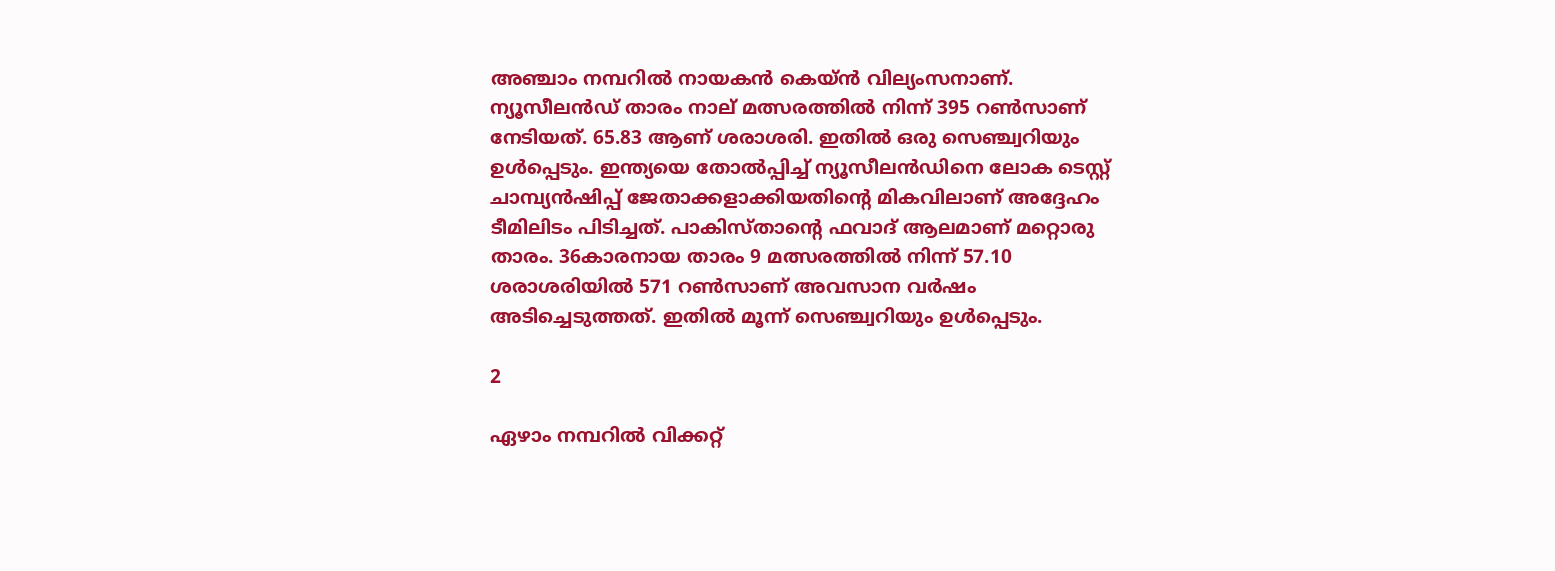അഞ്ചാം നമ്പറില്‍ നായകന്‍ കെയ്ന്‍ വില്യംസനാണ്. ന്യൂസീലന്‍ഡ് താരം നാല് മത്സരത്തില്‍ നിന്ന് 395 റണ്‍സാണ് നേടിയത്. 65.83 ആണ് ശരാശരി. ഇതില്‍ ഒരു സെഞ്ച്വറിയും ഉള്‍പ്പെടും. ഇന്ത്യയെ തോല്‍പ്പിച്ച് ന്യൂസീലന്‍ഡിനെ ലോക ടെസ്റ്റ് ചാമ്പ്യന്‍ഷിപ്പ് ജേതാക്കളാക്കിയതിന്റെ മികവിലാണ് അദ്ദേഹം ടീമിലിടം പിടിച്ചത്. പാകിസ്താന്റെ ഫവാദ് ആലമാണ് മറ്റൊരു താരം. 36കാരനായ താരം 9 മത്സരത്തില്‍ നിന്ന് 57.10 ശരാശരിയില്‍ 571 റണ്‍സാണ് അവസാന വര്‍ഷം അടിച്ചെടുത്തത്. ഇതില്‍ മൂന്ന് സെഞ്ച്വറിയും ഉള്‍പ്പെടും.

2

ഏഴാം നമ്പറില്‍ വിക്കറ്റ്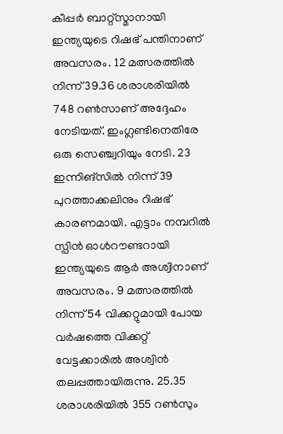കീപ്പര്‍ ബാറ്റ്‌സ്മാനായി ഇന്ത്യയുടെ റിഷഭ് പന്തിനാണ് അവസരം. 12 മത്സരത്തില്‍ നിന്ന് 39.36 ശരാശരിയില്‍ 748 റണ്‍സാണ് അദ്ദേഹം നേടിയത്. ഇംഗ്ലണ്ടിനെതിരേ ഒരു സെഞ്ച്വറിയും നേടി. 23 ഇന്നിങ്‌സില്‍ നിന്ന് 39 പുറത്താക്കലിനും റിഷഭ് കാരണമായി. എട്ടാം നമ്പറില്‍ സ്പിന്‍ ഓള്‍റൗണ്ടറായി ഇന്ത്യയുടെ ആര്‍ അശ്വിനാണ് അവസരം. 9 മത്സരത്തില്‍ നിന്ന് 54 വിക്കറ്റുമായി പോയ വര്‍ഷത്തെ വിക്കറ്റ് വേട്ടക്കാരില്‍ അശ്വിന്‍ തലപ്പത്തായിരുന്നു. 25.35 ശരാശരിയില്‍ 355 റണ്‍സും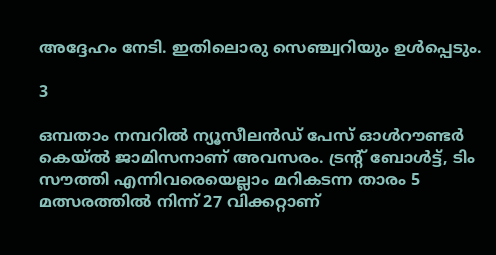അദ്ദേഹം നേടി. ഇതിലൊരു സെഞ്ച്വറിയും ഉള്‍പ്പെടും.

3

ഒമ്പതാം നമ്പറില്‍ ന്യൂസീലന്‍ഡ് പേസ് ഓള്‍റൗണ്ടര്‍ കെയ്ല്‍ ജാമിസനാണ് അവസരം. ട്രന്റ് ബോള്‍ട്ട്, ടിം സൗത്തി എന്നിവരെയെല്ലാം മറികടന്ന താരം 5 മത്സരത്തില്‍ നിന്ന് 27 വിക്കറ്റാണ്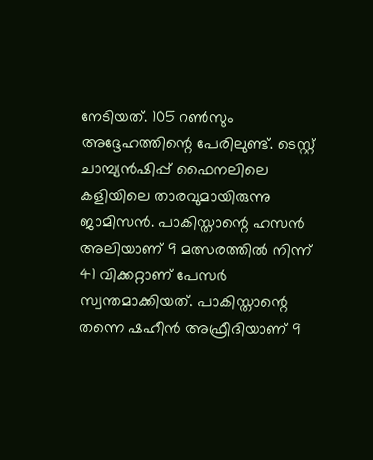നേടിയത്. 105 റണ്‍സും അദ്ദേഹത്തിന്റെ പേരിലുണ്ട്. ടെസ്റ്റ് ചാമ്പ്യന്‍ഷിപ്പ് ഫൈനലിലെ കളിയിലെ താരവുമായിരുന്നു ജാമിസന്‍. പാകിസ്താന്റെ ഹസന്‍ അലിയാണ് 9 മത്സരത്തില്‍ നിന്ന് 41 വിക്കറ്റാണ് പേസര്‍ സ്വന്തമാക്കിയത്. പാകിസ്താന്റെ തന്നെ ഷഹീന്‍ അഫ്രീദിയാണ് 9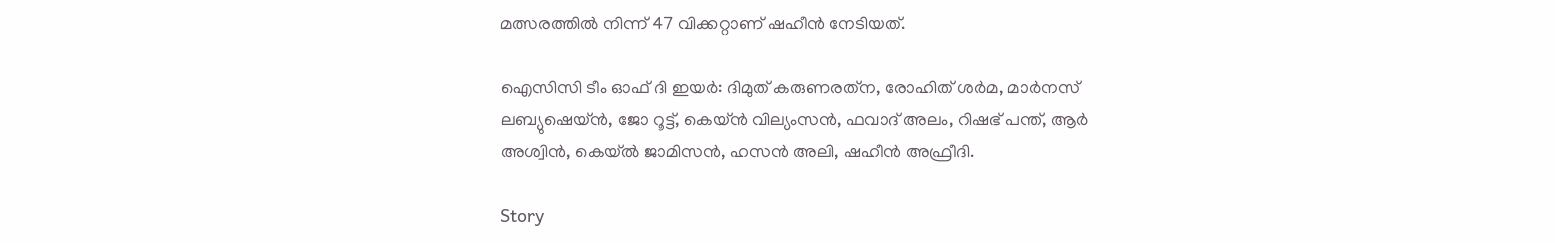മത്സരത്തില്‍ നിന്ന് 47 വിക്കറ്റാണ് ഷഹീന്‍ നേടിയത്.

ഐസിസി ടീം ഓഫ് ദി ഇയര്‍: ദിമുത് കരുണരത്‌ന, രോഹിത് ശര്‍മ, മാര്‍നസ് ലബ്യുഷെയ്ന്‍, ജോ റൂട്ട്, കെയ്ന്‍ വില്യംസന്‍, ഫവാദ് അലം, റിഷഭ് പന്ത്, ആര്‍ അശ്വിന്‍, കെയ്ല്‍ ജാമിസന്‍, ഹസന്‍ അലി, ഷഹീന്‍ അഫ്രീദി.

Story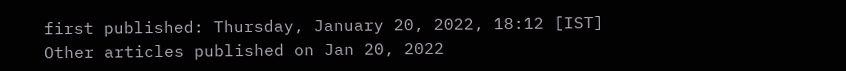first published: Thursday, January 20, 2022, 18:12 [IST]
Other articles published on Jan 20, 2022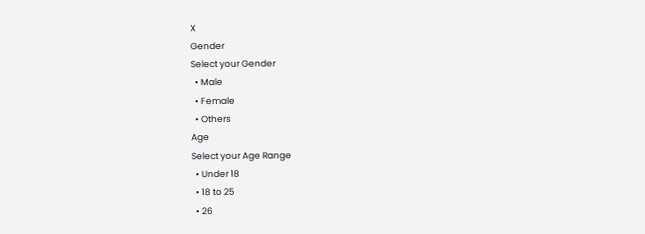X
Gender
Select your Gender
  • Male
  • Female
  • Others
Age
Select your Age Range
  • Under 18
  • 18 to 25
  • 26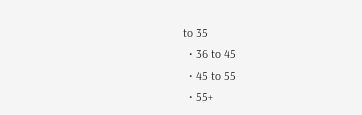to 35
  • 36 to 45
  • 45 to 55
  • 55+